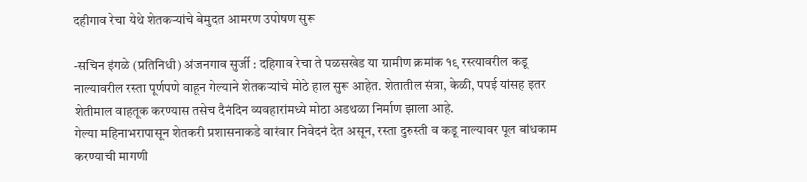दहीगाव रेचा येथे शेतकऱ्यांचे बेमुदत आमरण उपोषण सुरू

-सचिन इंगळे (प्रतिनिधी) अंजनगाव सुर्जी : दहिगाव रेचा ते पळसखेड या ग्रामीण क्रमांक १९ रस्त्यावरील कडू नाल्यावरील रस्ता पूर्णपणे वाहून गेल्याने शेतकऱ्यांचे मोठे हाल सुरू आहेत. शेतातील संत्रा, केळी, पपई यांसह इतर शेतीमाल वाहतूक करण्यास तसेच दैनंदिन व्यवहारांमध्ये मोठा अडथळा निर्माण झाला आहे.
गेल्या महिनाभरापासून शेतकरी प्रशासनाकडे वारंवार निवेदनं देत असून, रस्ता दुरुस्ती व कडू नाल्यावर पूल बांधकाम करण्याची मागणी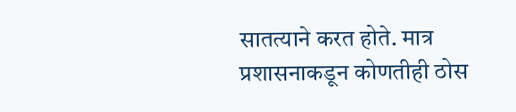सातत्याने करत होते. मात्र प्रशासनाकडून कोणतीही ठोस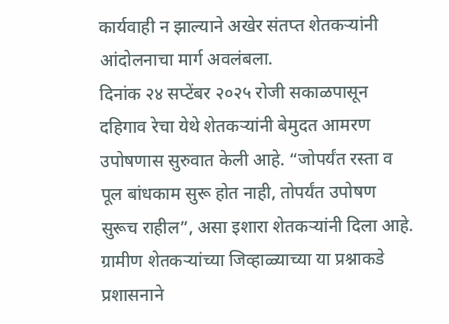कार्यवाही न झाल्याने अखेर संतप्त शेतकऱ्यांनी आंदोलनाचा मार्ग अवलंबला.
दिनांक २४ सप्टेंबर २०२५ रोजी सकाळपासून दहिगाव रेचा येथे शेतकऱ्यांनी बेमुदत आमरण उपोषणास सुरुवात केली आहे. “जोपर्यंत रस्ता व पूल बांधकाम सुरू होत नाही, तोपर्यंत उपोषण सुरूच राहील”, असा इशारा शेतकऱ्यांनी दिला आहे.
ग्रामीण शेतकऱ्यांच्या जिव्हाळ्याच्या या प्रश्नाकडे प्रशासनाने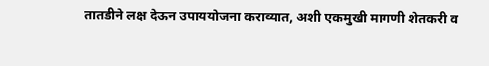तातडीने लक्ष देऊन उपाययोजना कराव्यात, अशी एकमुखी मागणी शेतकरी व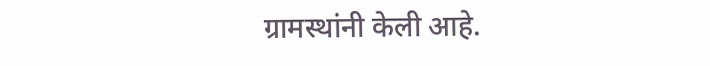ग्रामस्थांनी केली आहे.